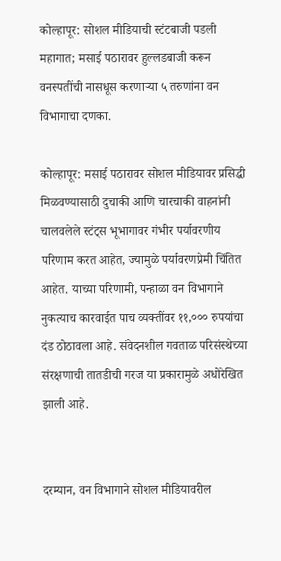कोल्हापूर: सोशल मीडियाची स्टंटबाजी पडली महागात; मसाई पठारावर हुल्लडबाजी करून वनस्पतींची नासधूस करणाऱ्या ५ तरुणांना वन विभागाचा दणका.

कोल्हापूर: मसाई पठारावर सोशल मीडियावर प्रसिद्धी मिळवण्यासाठी दुचाकी आणि चारचाकी वाहनांनी चालवलेले स्टंट्स भूभागावर गंभीर पर्यावरणीय परिणाम करत आहेत, ज्यामुळे पर्यावरणप्रेमी चिंतित आहेत. याच्या परिणामी, पन्हाळा वन विभागाने नुकत्याच कारवाईत पाच व्यक्तींवर ११,००० रुपयांचा दंड ठोठावला आहे. संवेदनशील गवताळ परिसंस्थेच्या संरक्षणाची तातडीची गरज या प्रकारामुळे अधोरेखित झाली आहे.


दरम्यान, वन विभागाने सोशल मीडियावरील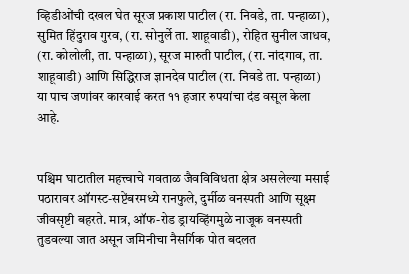व्हिडीओंची दखल घेत सूरज प्रकाश पाटील (रा. निवडे, ता. पन्हाळा), सुमित हिंदुराव गुरव, (रा. सोनुर्ले ता. शाहूवाडी), रोहित सुनील जाधव, (रा. कोलोली, ता. पन्हाळा), सूरज मारुती पाटील, (रा. नांदगाव, ता. शाहूवाडी) आणि सिद्धिराज ज्ञानदेव पाटील (रा. निवडे ता. पन्हाळा) या पाच जणांवर कारवाई करत ११ हजार रुपयांचा दंड वसूल केला आहे.


पश्चिम घाटातील महत्त्वाचे गवताळ जैवविविधता क्षेत्र असलेल्या मसाई पठारावर ऑगस्ट-सप्टेंबरमध्ये रानफुले, दुर्मीळ वनस्पती आणि सूक्ष्म जीवसृष्टी बहरते. मात्र, ऑफ-रोड ड्रायव्हिंगमुळे नाजूक वनस्पती तुडवल्या जात असून जमिनीचा नैसर्गिक पोत बदलत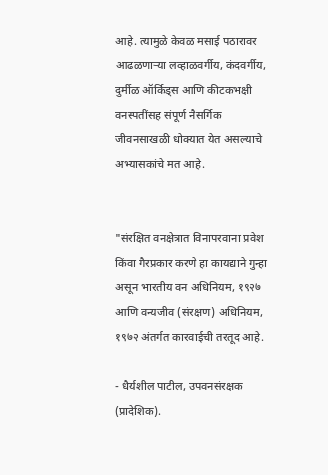आहे. त्यामुळे केवळ मसाई पठारावर आढळणाऱ्या लव्हाळवर्गीय, कंदवर्गीय, दुर्मीळ ऑर्किड्स आणि कीटकभक्षी वनस्पतींसह संपूर्ण नैसर्गिक जीवनसाखळी धोक्यात येत असल्याचे अभ्यासकांचे मत आहे.


"संरक्षित वनक्षेत्रात विनापरवाना प्रवेश किंवा गैरप्रकार करणे हा कायद्याने गुन्हा असून भारतीय वन अधिनियम, १९२७ आणि वन्यजीव (संरक्षण) अधिनियम, १९७२ अंतर्गत कारवाईची तरतूद आहे.

- धैर्यशील पाटील, उपवनसंरक्षक (प्रादेशिक).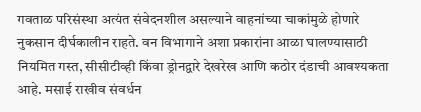गवताळ परिसंस्था अत्यंत संवेदनशील असल्याने वाहनांच्या चाकांमुळे होणारे नुकसान दीर्घकालीन राहते. वन विभागाने अशा प्रकारांना आळा घालण्यासाठी नियमित गस्त, सीसीटीव्ही किंवा ड्रोनद्वारे देखरेख आणि कठोर दंडाची आवश्यकता आहे. मसाई राखीव संवर्धन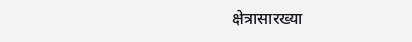क्षेत्रासारख्या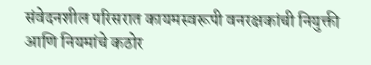संवेदनशील परिसरात कायमस्वरूपी वनरक्षकांची नियुक्ती आणि नियमांचे कठोर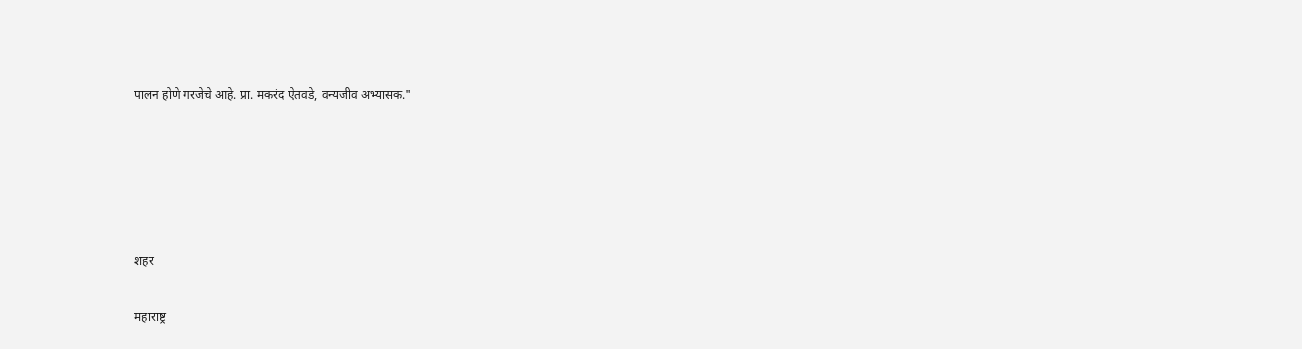पालन होणे गरजेचे आहे. प्रा. मकरंद ऐतवडे, वन्यजीव अभ्यासक."





शहर

महाराष्ट्र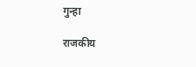गुन्हा

राजकीय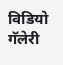विडियो गॅलेरी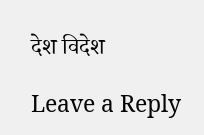देश विदेश

Leave a Reply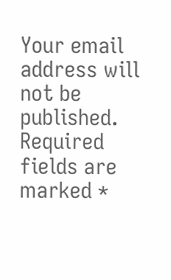Your email address will not be published. Required fields are marked *